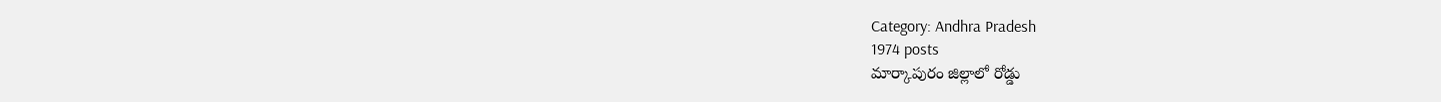Category: Andhra Pradesh
1974 posts
మార్కాపురం జిల్లాలో రోడ్డు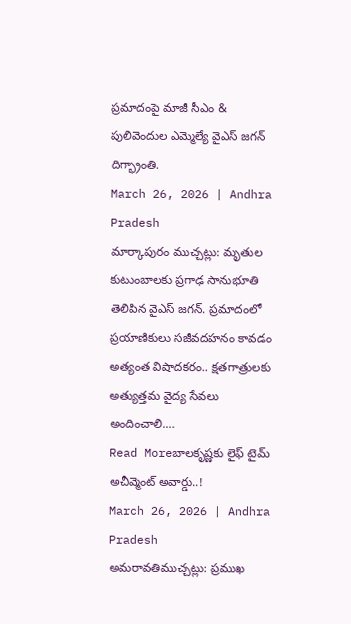ప్రమాదంపై మాజీ సీఎం & పులివెందుల ఎమ్మెల్యే వైఎస్ జగన్ దిగ్భ్రాంతి.
March 26, 2026 | Andhra Pradesh
మార్కాపురం ముచ్చట్లు: మృతుల కుటుంబాలకు ప్రగాఢ సానుభూతి తెలిపిన వైఎస్ జగన్. ప్రమాదంలో ప్రయాణికులు సజీవదహనం కావడం అత్యంత విషాదకరం.. క్షతగాత్రులకు అత్యుత్తమ వైద్య సేవలు అందించాలి.…
Read Moreబాలకృష్ణకు లైఫ్ టైమ్ అచీవ్మెంట్ అవార్డు..!
March 26, 2026 | Andhra Pradesh
అమరావతిముచ్చట్లు: ప్రముఖ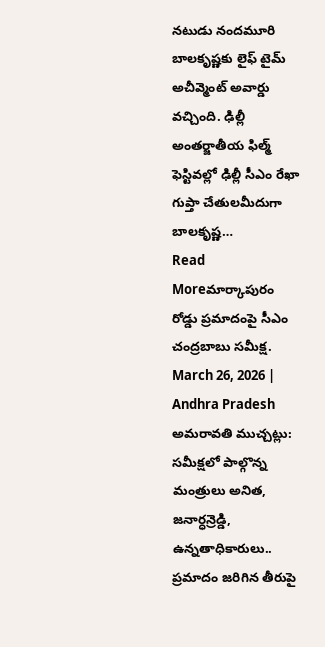నటుడు నందమూరి బాలకృష్ణకు లైఫ్ టైమ్ అచీవ్మెంట్ అవార్డు వచ్చింది. ఢిల్లీ అంతర్జాతీయ ఫిల్మ్ ఫెస్టివల్లో ఢిల్లీ సీఎం రేఖా గుప్తా చేతులమీదుగా బాలకృష్ణ…
Read Moreమార్కాపురం రోడ్డు ప్రమాదంపై సీఎం చంద్రబాబు సమీక్ష.
March 26, 2026 | Andhra Pradesh
అమరావతి ముచ్చట్లు: సమీక్షలో పాల్గొన్న మంత్రులు అనిత, జనార్ధన్రెడ్డి, ఉన్నతాధికారులు.. ప్రమాదం జరిగిన తీరుపై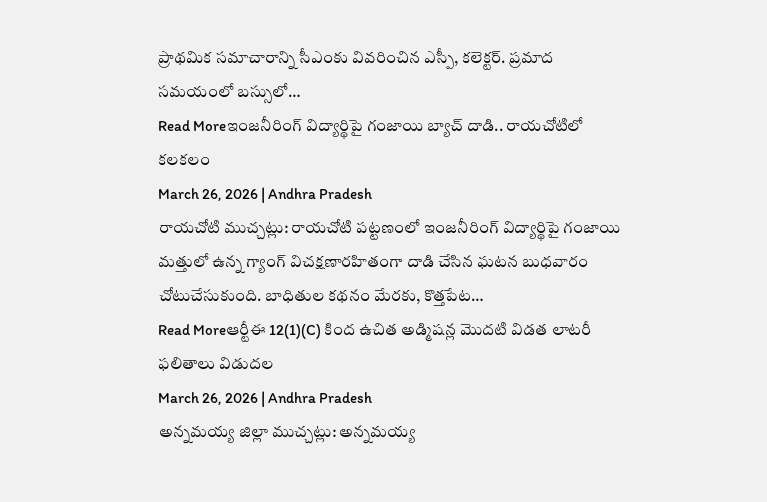ప్రాథమిక సమాచారాన్ని సీఎంకు వివరించిన ఎస్పీ, కలెక్టర్. ప్రమాద సమయంలో బస్సులో…
Read Moreఇంజనీరింగ్ విద్యార్థిపై గంజాయి బ్యాచ్ దాడి.. రాయచోటిలో కలకలం
March 26, 2026 | Andhra Pradesh
రాయచోటి ముచ్చట్లు: రాయచోటి పట్టణంలో ఇంజనీరింగ్ విద్యార్థిపై గంజాయి మత్తులో ఉన్న గ్యాంగ్ విచక్షణారహితంగా దాడి చేసిన ఘటన బుధవారం చోటుచేసుకుంది. బాధితుల కథనం మేరకు, కొత్తపేట…
Read Moreఆర్టీఈ 12(1)(C) కింద ఉచిత అడ్మిషన్ల మొదటి విడత లాటరీ ఫలితాలు విడుదల
March 26, 2026 | Andhra Pradesh
అన్నమయ్య జిల్లా ముచ్చట్లు: అన్నమయ్య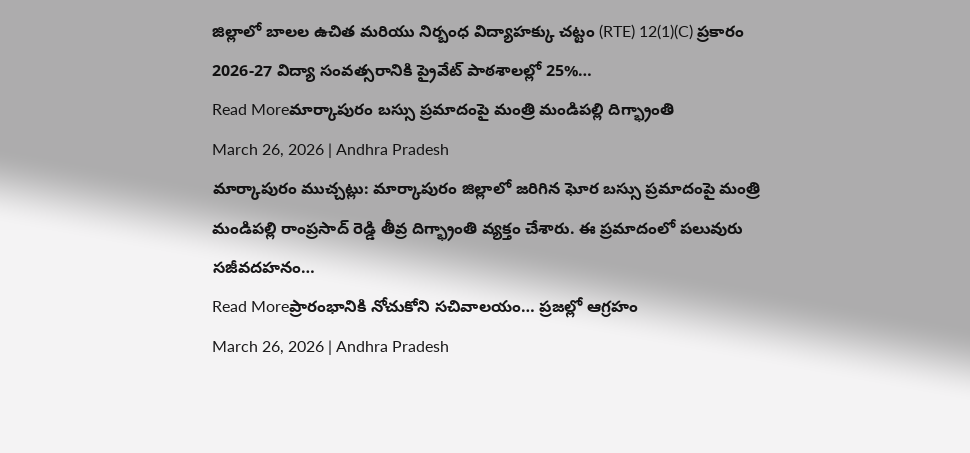జిల్లాలో బాలల ఉచిత మరియు నిర్బంధ విద్యాహక్కు చట్టం (RTE) 12(1)(C) ప్రకారం 2026-27 విద్యా సంవత్సరానికి ప్రైవేట్ పాఠశాలల్లో 25%…
Read Moreమార్కాపురం బస్సు ప్రమాదంపై మంత్రి మండిపల్లి దిగ్భ్రాంతి
March 26, 2026 | Andhra Pradesh
మార్కాపురం ముచ్చట్లు: మార్కాపురం జిల్లాలో జరిగిన ఘోర బస్సు ప్రమాదంపై మంత్రి మండిపల్లి రాంప్రసాద్ రెడ్డి తీవ్ర దిగ్భ్రాంతి వ్యక్తం చేశారు. ఈ ప్రమాదంలో పలువురు సజీవదహనం…
Read Moreప్రారంభానికి నోచుకోని సచివాలయం… ప్రజల్లో ఆగ్రహం
March 26, 2026 | Andhra Pradesh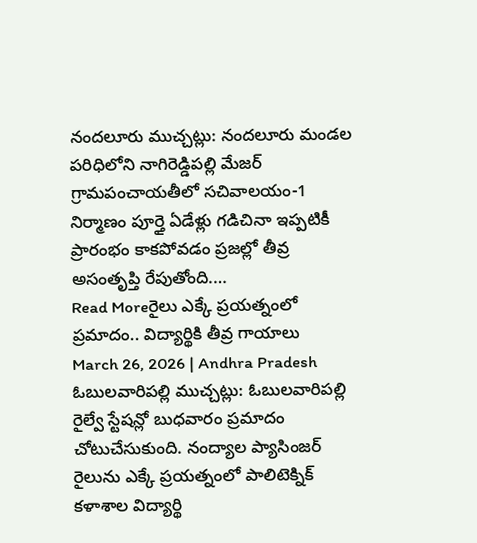నందలూరు ముచ్చట్లు: నందలూరు మండల పరిధిలోని నాగిరెడ్డిపల్లి మేజర్ గ్రామపంచాయతీలో సచివాలయం-1 నిర్మాణం పూర్తై ఏడేళ్లు గడిచినా ఇప్పటికీ ప్రారంభం కాకపోవడం ప్రజల్లో తీవ్ర అసంతృప్తి రేపుతోంది.…
Read Moreరైలు ఎక్కే ప్రయత్నంలో ప్రమాదం.. విద్యార్థికి తీవ్ర గాయాలు
March 26, 2026 | Andhra Pradesh
ఓబులవారిపల్లి ముచ్చట్లు: ఓబులవారిపల్లి రైల్వే స్టేషన్లో బుధవారం ప్రమాదం చోటుచేసుకుంది. నంద్యాల ప్యాసింజర్ రైలును ఎక్కే ప్రయత్నంలో పాలిటెక్నిక్ కళాశాల విద్యార్థి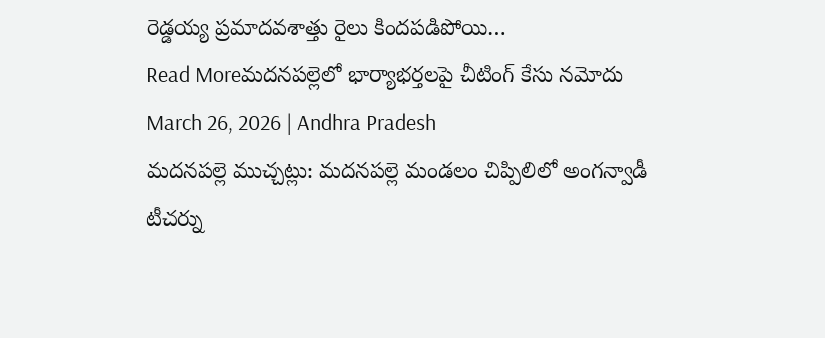రెడ్డయ్య ప్రమాదవశాత్తు రైలు కిందపడిపోయి…
Read Moreమదనపల్లెలో భార్యాభర్తలపై చీటింగ్ కేసు నమోదు
March 26, 2026 | Andhra Pradesh
మదనపల్లె ముచ్చట్లు: మదనపల్లె మండలం చిప్పిలిలో అంగన్వాడీ టీచర్ను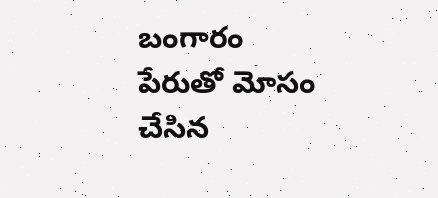బంగారం పేరుతో మోసం చేసిన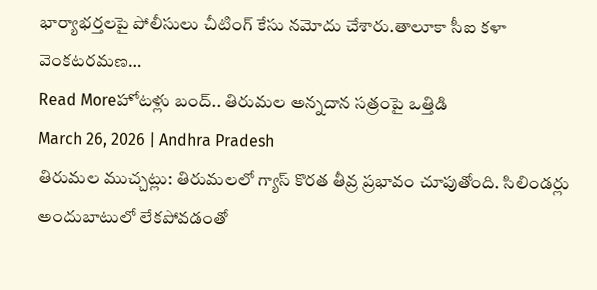భార్యాభర్తలపై పోలీసులు చీటింగ్ కేసు నమోదు చేశారు.తాలూకా సీఐ కళా వెంకటరమణ…
Read Moreహోటళ్లు బంద్.. తిరుమల అన్నదాన సత్రంపై ఒత్తిడి
March 26, 2026 | Andhra Pradesh
తిరుమల ముచ్చట్లు: తిరుమలలో గ్యాస్ కొరత తీవ్ర ప్రభావం చూపుతోంది. సిలిండర్లు అందుబాటులో లేకపోవడంతో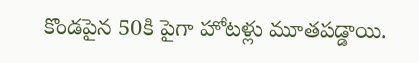కొండపైన 50కి పైగా హోటళ్లు మూతపడ్డాయి.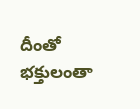దీంతో భక్తులంతా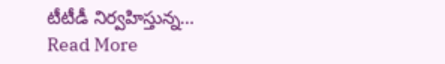టీటీడీ నిర్వహిస్తున్న…
Read More